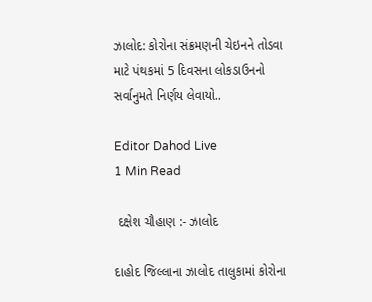ઝાલોદ: કોરોના સંક્રમણની ચેઇનને તોડવા માટે પંથકમાં 5 દિવસના લોકડાઉનનો સર્વાનુમતે નિર્ણય લેવાયો..

Editor Dahod Live
1 Min Read

 દક્ષેશ ચૌહાણ :- ઝાલોદ

દાહોદ જિલ્લાના ઝાલોદ તાલુકામાં કોરોના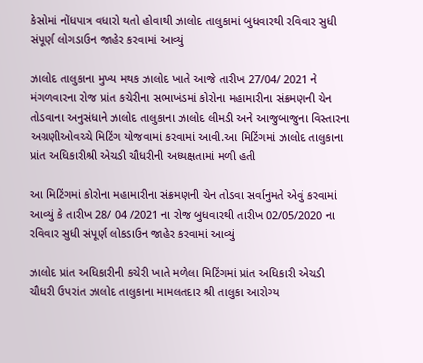કેસોમાં નોંધપાત્ર વધારો થતો હોવાથી ઝાલોદ તાલુકામાં બુધવારથી રવિવાર સુધી સંપૂર્ણ લોગડાઉન જાહેર કરવામાં આવ્યું

ઝાલોદ તાલુકાના મુખ્ય મથક ઝાલોદ ખાતે આજે તારીખ 27/04/ 2021 ને મંગળવારના રોજ પ્રાંત કચેરીના સભાખંડમાં કોરોના મહામારીના સંક્રમણની ચેન તોડવાના અનુસંધાને ઝાલોદ તાલુકાના ઝાલોદ લીમડી અને આજુબાજુના વિસ્તારના અગ્રણીઓવચ્ચે મિટિંગ યોજવામાં કરવામાં આવી.આ મિટિંગમાં ઝાલોદ તાલુકાના પ્રાંત અધિકારીશ્રી એચડી ચૌધરીની અધ્યક્ષતામાં મળી હતી

આ મિટિંગમાં કોરોના મહામારીના સંક્રમણની ચેન તોડવા સર્વાનુમતે એવું કરવામાં આવ્યું કે તારીખ 28/ 04 /2021 ના રોજ બુધવારથી તારીખ 02/05/2020 ના રવિવાર સુધી સંપૂર્ણ લોકડાઉન જાહેર કરવામાં આવ્યું

ઝાલોદ પ્રાંત અધિકારીની કચેરી ખાતે મળેલા મિટિંગમાં પ્રાંત અધિકારી એચડી ચૌધરી ઉપરાંત ઝાલોદ તાલુકાના મામલતદાર શ્રી તાલુકા આરોગ્ય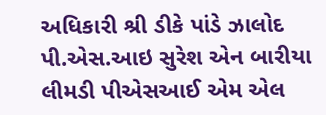અધિકારી શ્રી ડીકે પાંડે ઝાલોદ પી.એસ.આઇ સુરેશ એન બારીયા લીમડી પીએસઆઈ એમ એલ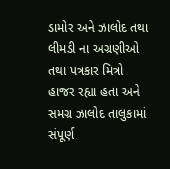ડામોર અને ઝાલોદ તથા લીમડી ના અગ્રણીઓ તથા પત્રકાર મિત્રો હાજર રહ્યા હતા અને સમગ્ર ઝાલોદ તાલુકામાં સંપૂર્ણ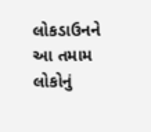લોકડાઉનને આ તમામ લોકોનું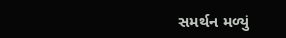સમર્થન મળ્યું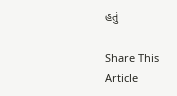હતું

Share This Article